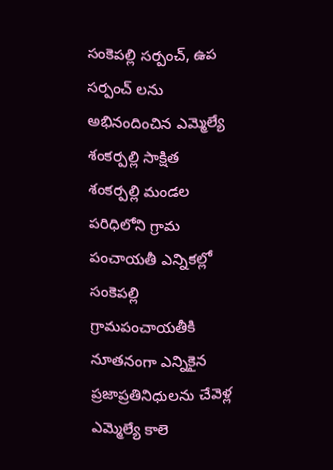సంకెపల్లి సర్పంచ్, ఉప సర్పంచ్ లను అభినందించిన ఎమ్మెల్యే
శంకర్పల్లి సాక్షిత
శంకర్పల్లి మండల పరిధిలోని గ్రామ పంచాయతీ ఎన్నికల్లో సంకెపల్లి గ్రామపంచాయతీకి నూతనంగా ఎన్నికైన ప్రజాప్రతినిధులను చేవెళ్ల ఎమ్మెల్యే కాలె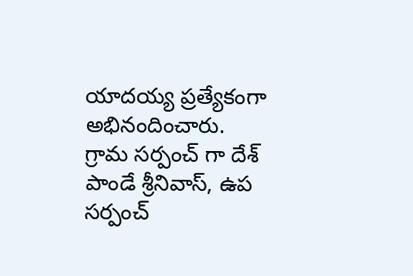యాదయ్య ప్రత్యేకంగా అభినందించారు. గ్రామ సర్పంచ్ గా దేశ్ పాండే శ్రీనివాస్, ఉప సర్పంచ్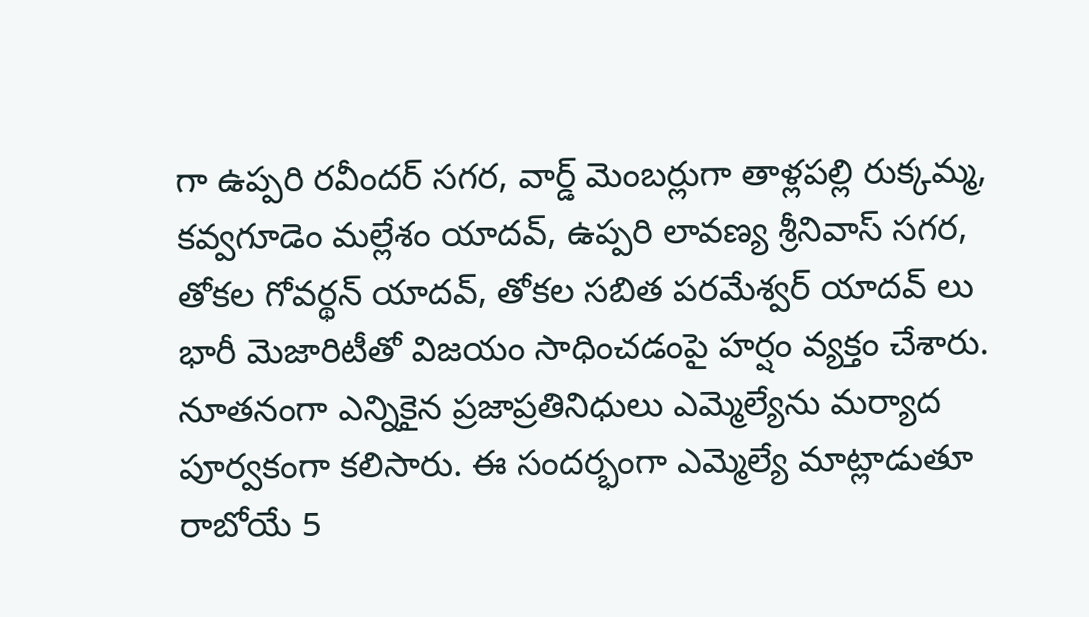గా ఉప్పరి రవీందర్ సగర, వార్డ్ మెంబర్లుగా తాళ్లపల్లి రుక్కమ్మ, కవ్వగూడెం మల్లేశం యాదవ్, ఉప్పరి లావణ్య శ్రీనివాస్ సగర, తోకల గోవర్థన్ యాదవ్, తోకల సబిత పరమేశ్వర్ యాదవ్ లు భారీ మెజారిటీతో విజయం సాధించడంపై హర్షం వ్యక్తం చేశారు. నూతనంగా ఎన్నికైన ప్రజాప్రతినిధులు ఎమ్మెల్యేను మర్యాద పూర్వకంగా కలిసారు. ఈ సందర్భంగా ఎమ్మెల్యే మాట్లాడుతూ రాబోయే 5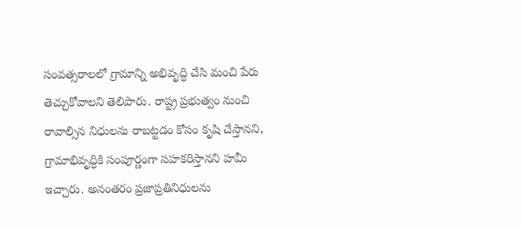సంవత్సరాలలో గ్రామాన్ని అభివృద్ధి చేసి మంచి పేరు తెచ్చుకోవాలని తెలిపారు. రాష్ట్ర ప్రభుత్వం నుంచి రావాల్సిన నిధులను రాబట్టడం కోసం కృషి చేస్తానని, గ్రామాభివృద్ధికి సంపూర్ణంగా సహకరిస్తానని హమీ ఇచ్చారు. అనంతరం ప్రజాప్రతినిధులను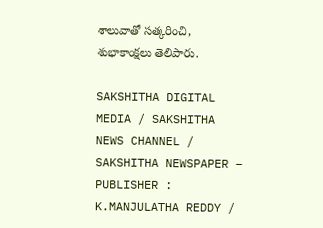శాలువాతో సత్కరించి, శుభాకాంక్షలు తెలిపారు.

SAKSHITHA DIGITAL MEDIA / SAKSHITHA NEWS CHANNEL / SAKSHITHA NEWSPAPER – PUBLISHER : K.MANJULATHA REDDY /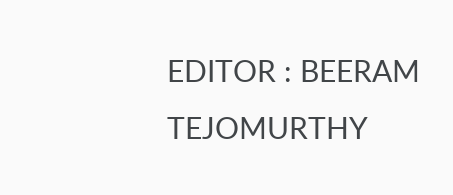EDITOR : BEERAM TEJOMURTHY